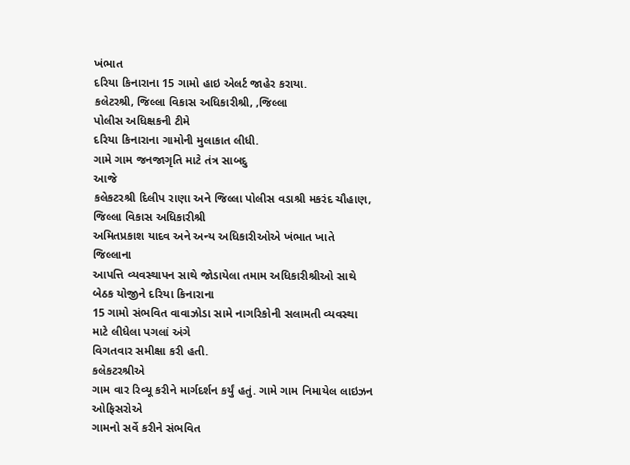ખંભાત
દરિયા કિનારાના 15 ગામો હાઇ એલર્ટ જાહેર કરાયા.
કલેટરશ્રી, જિલ્લા વિકાસ અધિકારીશ્રી, ,જિલ્લા
પોલીસ અધિક્ષકની ટીમે
દરિયા કિનારાના ગામોની મુલાકાત લીધી.
ગામે ગામ જનજાગૃતિ માટે તંત્ર સાબદુ
આજે
કલેકટરશ્રી દિલીપ રાણા અને જિલ્લા પોલીસ વડાશ્રી મકરંદ ચૌહાણ, જિલ્લા વિકાસ અધિકારીશ્રી
અમિતપ્રકાશ યાદવ અને અન્ય અધિકારીઓએ ખંભાત ખાતે જિલ્લાના
આપત્તિ વ્યવસ્થાપન સાથે જોડાયેલા તમામ અધિકારીશ્રીઓ સાથે બેઠક યોજીને દરિયા કિનારાના
15 ગામો સંભવિત વાવાઝોડા સામે નાગરિકોની સલામતી વ્યવસ્થા માટે લીધેલા પગલાં અંગે
વિગતવાર સમીક્ષા કરી હતી.
કલેકટરશ્રીએ
ગામ વાર રિવ્યૂ કરીને માર્ગદર્શન કર્યું હતું. ગામે ગામ નિમાયેલ લાઇઝન ઓફિસરોએ
ગામનો સર્વે કરીને સંભવિત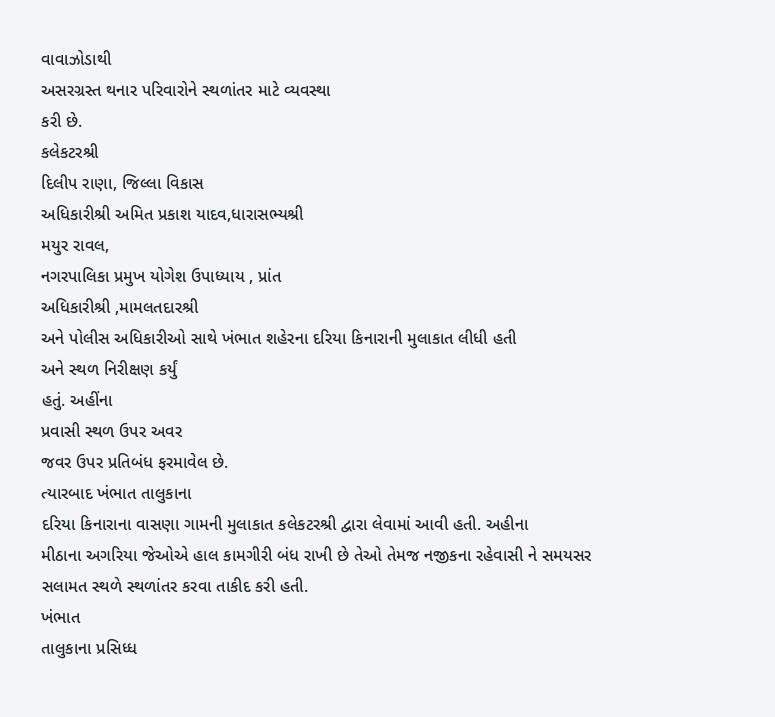વાવાઝોડાથી
અસરગ્રસ્ત થનાર પરિવારોને સ્થળાંતર માટે વ્યવસ્થા
કરી છે.
કલેકટરશ્રી
દિલીપ રાણા, જિલ્લા વિકાસ
અધિકારીશ્રી અમિત પ્રકાશ યાદવ,ધારાસભ્યશ્રી
મયુર રાવલ,
નગરપાલિકા પ્રમુખ યોગેશ ઉપાધ્યાય , પ્રાંત
અધિકારીશ્રી ,મામલતદારશ્રી
અને પોલીસ અધિકારીઓ સાથે ખંભાત શહેરના દરિયા કિનારાની મુલાકાત લીધી હતી
અને સ્થળ નિરીક્ષણ કર્યું
હતું. અહીંના
પ્રવાસી સ્થળ ઉપર અવર
જવર ઉપર પ્રતિબંધ ફરમાવેલ છે.
ત્યારબાદ ખંભાત તાલુકાના
દરિયા કિનારાના વાસણા ગામની મુલાકાત કલેકટરશ્રી દ્વારા લેવામાં આવી હતી. અહીના
મીઠાના અગરિયા જેઓએ હાલ કામગીરી બંધ રાખી છે તેઓ તેમજ નજીકના રહેવાસી ને સમયસર
સલામત સ્થળે સ્થળાંતર કરવા તાકીદ કરી હતી.
ખંભાત
તાલુકાના પ્રસિધ્ધ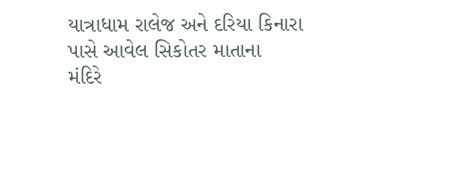યાત્રાધામ રાલેજ અને દરિયા કિનારા પાસે આવેલ સિકોતર માતાના
મંદિરે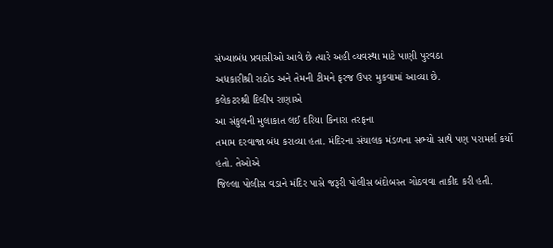સંખ્યાબંધ પ્રવાસીઓ આવે છે ત્યારે અહી વ્યવસ્થા માટે પાણી પુરવઠા
અધકારીશ્રી રાઠોડ અને તેમની ટીમને ફરજ ઉપર મુકવામાં આવ્યા છે.
કલેકટરશ્રી દિલીપ રાણાએ
આ સંકુલની મુલાકાત લઈ દરિયા કિનારા તરફના
તમામ દરવાજા બંધ કરાવ્યા હતા. મંદિરના સંચાલક મંડળના સભ્યો સાથે પણ પરામર્શ કર્યો
હતો. તેઓએ
જિલ્લા પોલીસ વડાને મંદિર પાસે જરૂરી પોલીસ બંદોબસ્ત ગોઠવવા તાકીદ કરી હતી.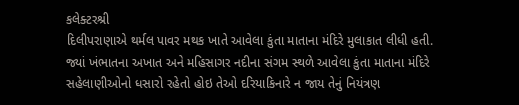કલેક્ટરશ્રી
દિલીપરાણાએ થર્મલ પાવર મથક ખાતે આવેલા કુંતા માતાના મંદિરે મુલાકાત લીધી હતી.
જ્યાં ખંભાતના અખાત અને મહિસાગર નદીના સંગમ સ્થળે આવેલા કુંતા માતાના મંદિરે
સહેલાણીઓનો ધસારો રહેતો હોઇ તેઓ દરિયાકિનારે ન જાય તેનું નિયંત્રણ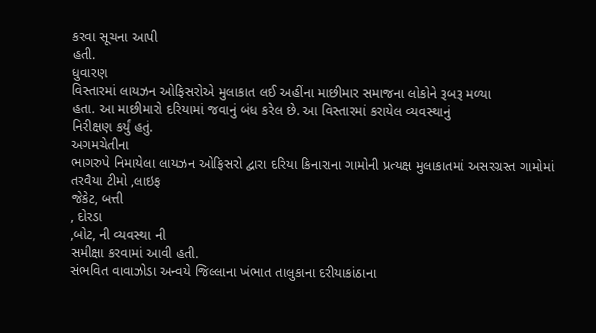કરવા સૂચના આપી
હતી.
ધુવારણ
વિસ્તારમાં લાયઝન ઓફિસરોએ મુલાકાત લઈ અહીંના માછીમાર સમાજના લોકોને રૂબરૂ મળ્યા
હતા. આ માછીમારો દરિયામાં જવાનું બંધ કરેલ છે. આ વિસ્તારમાં કરાયેલ વ્યવસ્થાનું
નિરીક્ષણ કર્યું હતું.
અગમચેતીના
ભાગરુપે નિમાયેલા લાયઝન ઓફિસરો દ્વારા દરિયા કિનારાના ગામોની પ્રત્યક્ષ મુલાકાતમાં અસરગ્રસ્ત ગામોમાં
તરવૈયા ટીમો ,લાઇફ
જેકેટ, બત્તી
, દોરડા
,બોટ, ની વ્યવસ્થા ની
સમીક્ષા કરવામાં આવી હતી.
સંભવિત વાવાઝોડા અન્વયે જિલ્લાના ખંભાત તાલુકાના દરીયાકાંઠાના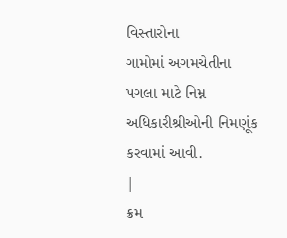વિસ્તારોના
ગામોમાં અગમચેતીના પગલા માટે નિમ્ન અધિકારીશ્રીઓની નિમણૂંક કરવામાં આવી.
|
ક્રમ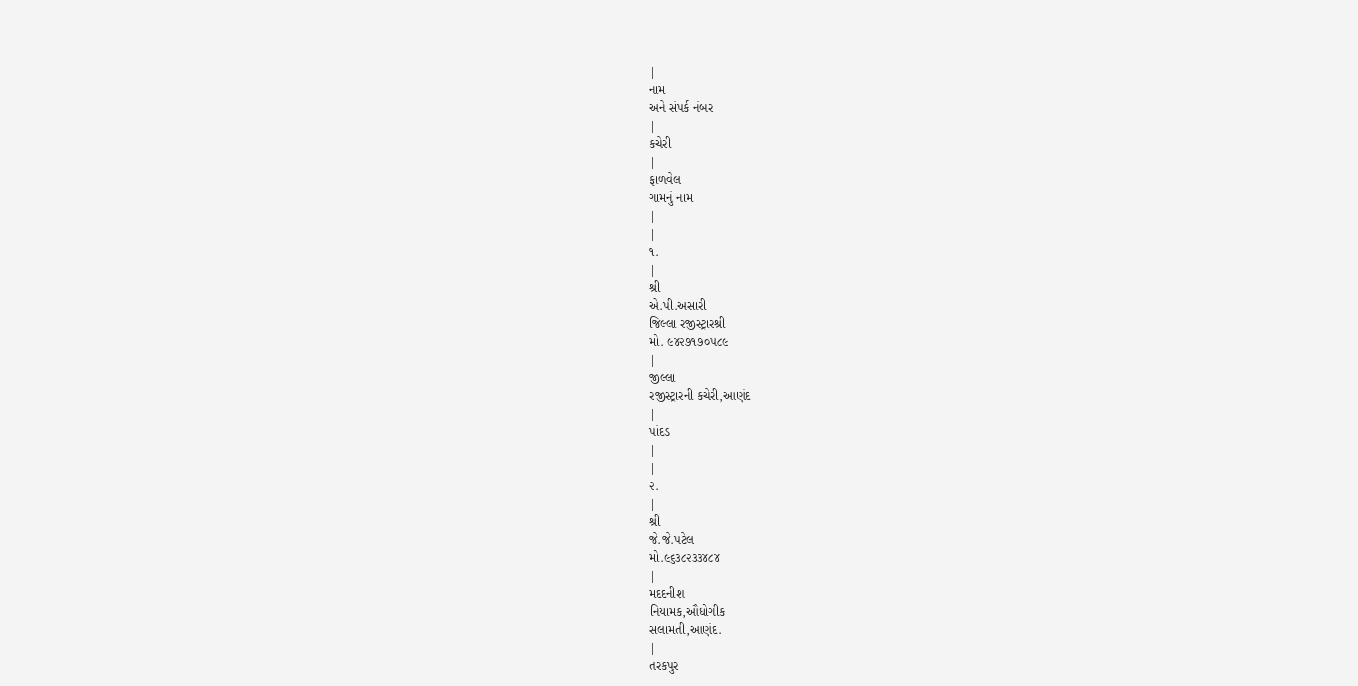|
નામ
અને સંપર્ક નંબર
|
કચેરી
|
ફાળવેલ
ગામનું નામ
|
|
૧.
|
શ્રી
એ.પી.અસારી
જિલ્લા રજીસ્ટ્રારશ્રી
મો. ૯૪૨૭૧૭૦૫૮૯
|
જીલ્લા
રજીસ્ટ્રારની કચેરી,આણંદ
|
પાંદડ
|
|
૨.
|
શ્રી
જે.જે.પટેલ
મો.૯૬૩૮૨૩૩૪૮૪
|
મદદનીશ
નિયામક,ઔધોગીક
સલામતી,આણંદ.
|
તરકપુર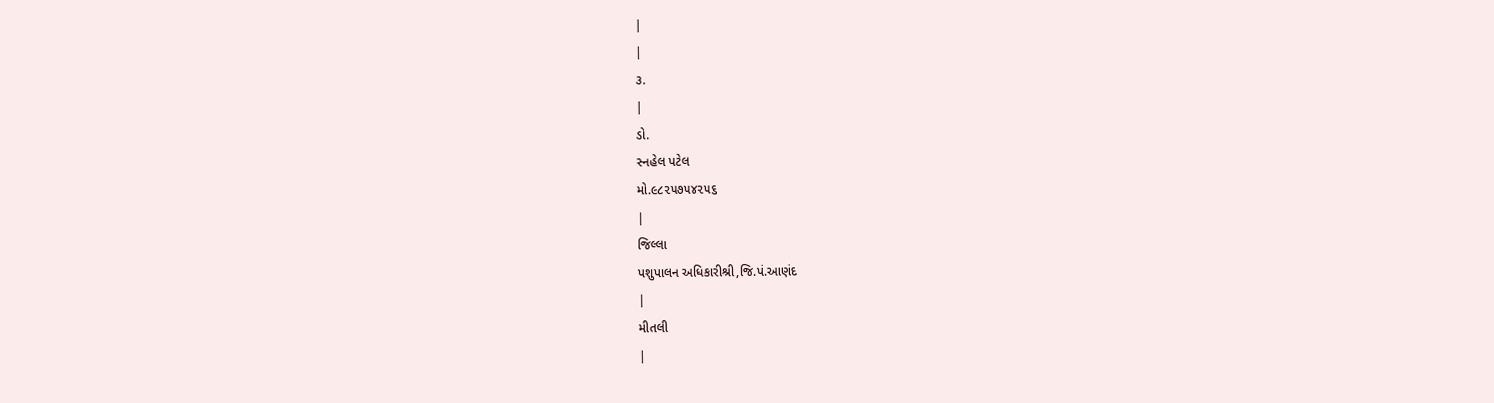|
|
૩.
|
ડો.
સ્નહેલ પટેલ
મો.૯૮૨૫૭૫૪૨૫૬
|
જિલ્લા
પશુપાલન અધિકારીશ્રી,જિ.પં.આણંદ
|
મીતલી
|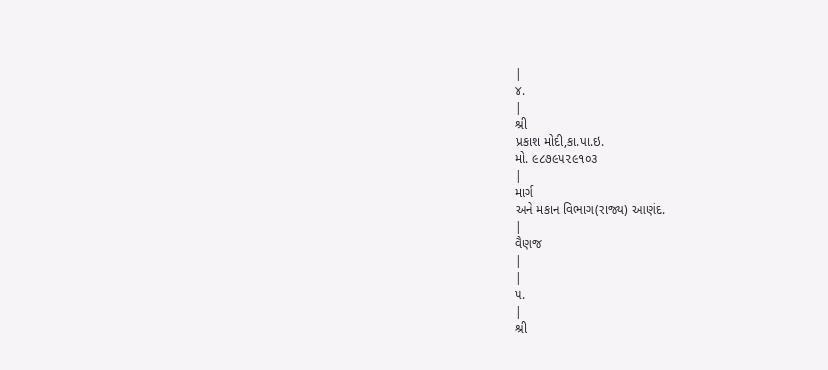|
૪.
|
શ્રી
પ્રકાશ મોદી,કા.પા.ઇ.
મો. ૯૮૭૯૫૨૯૧૦૩
|
માર્ગ
અને મકાન વિભાગ(રાજ્ય) આણંદ.
|
વૈણજ
|
|
૫.
|
શ્રી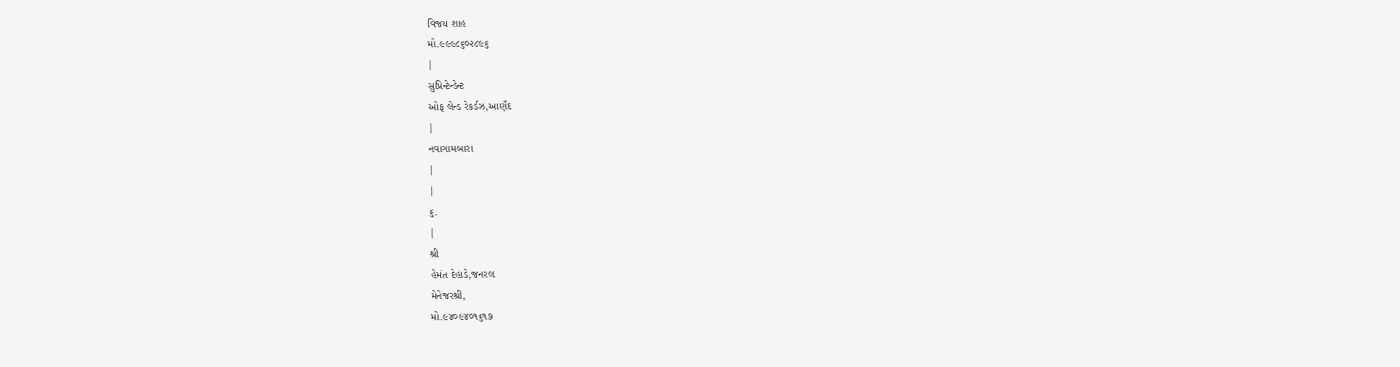વિજય શાહ
મો.૯૯૯૮૬૦૨૮૯૬
|
સુપ્રિન્ટેન્ડેન્ટ
ઓફ લેન્ડ રેકર્ડઝ,આણઁદ
|
નવાગામબારા
|
|
૬.
|
શ્રી
હેમંત દેહાડે,જનરલ
મેનેજરશ્રી,
મો.૯૪૦૯૪૦૧૬૧૭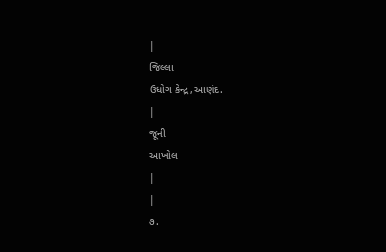|
જિલ્લા
ઉધોગ કેન્દ્ર,આણંદ.
|
જૂની
આખોલ
|
|
૭.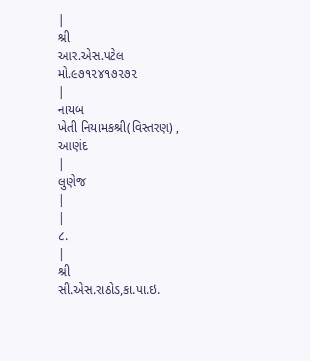|
શ્રી
આર.એસ.પટેલ
મો.૯૭૧૨૪૧૭૨૭૨
|
નાયબ
ખેતી નિયામકશ્રી(વિસ્તરણ) ,
આણંદ
|
લુણેજ
|
|
૮.
|
શ્રી
સી.એસ.રાઠોડ,કા.પા.ઇ.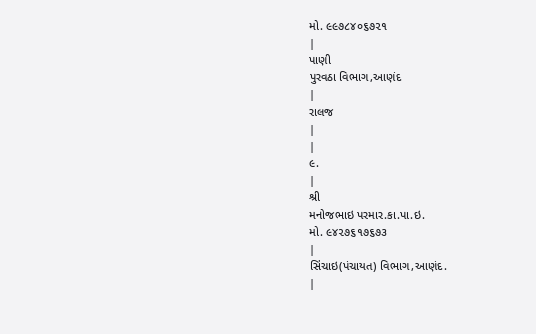મો. ૯૯૭૮૪૦૬૭૨૧
|
પાણી
પુરવઠા વિભાગ,આણંદ
|
રાલજ
|
|
૯.
|
શ્રી
મનોજભાઇ પરમાર.કા.પા.ઇ.
મો. ૯૪૨૭૬૧૭૬૭૩
|
સિંચાઇ(પંચાયત) વિભાગ,આણંદ.
|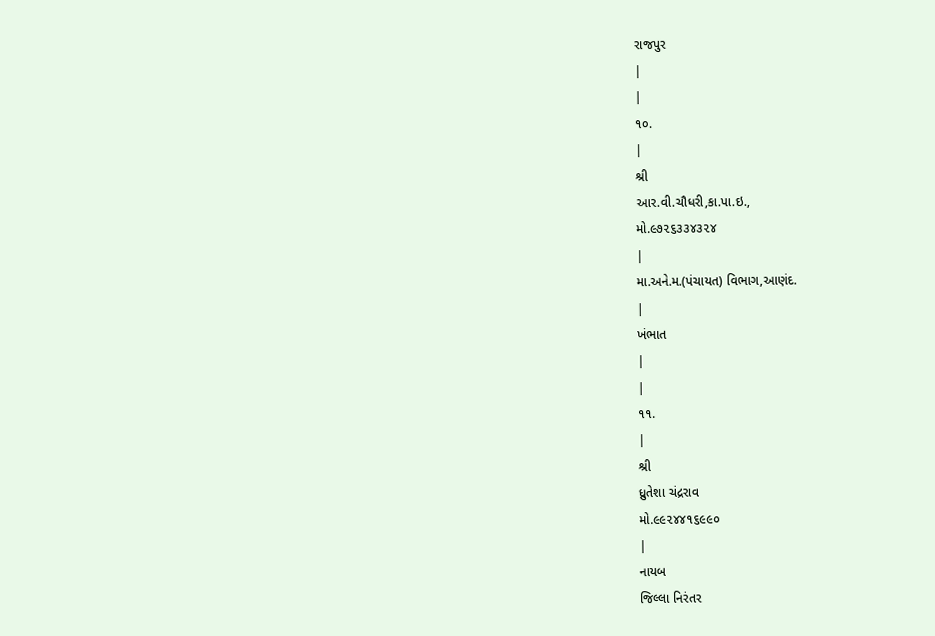રાજપુર
|
|
૧૦.
|
શ્રી
આર.વી.ચૌધરી,કા.પા.ઇ.,
મો.૯૭૨૬૩૩૪૩૨૪
|
મા.અને.મ.(પંચાયત) વિભાગ,આણંદ.
|
ખંભાત
|
|
૧૧.
|
શ્રી
ધ્રુતેશા ચંદ્રરાવ
મો.૯૯૨૪૪૧૬૯૯૦
|
નાયબ
જિલ્લા નિરંતર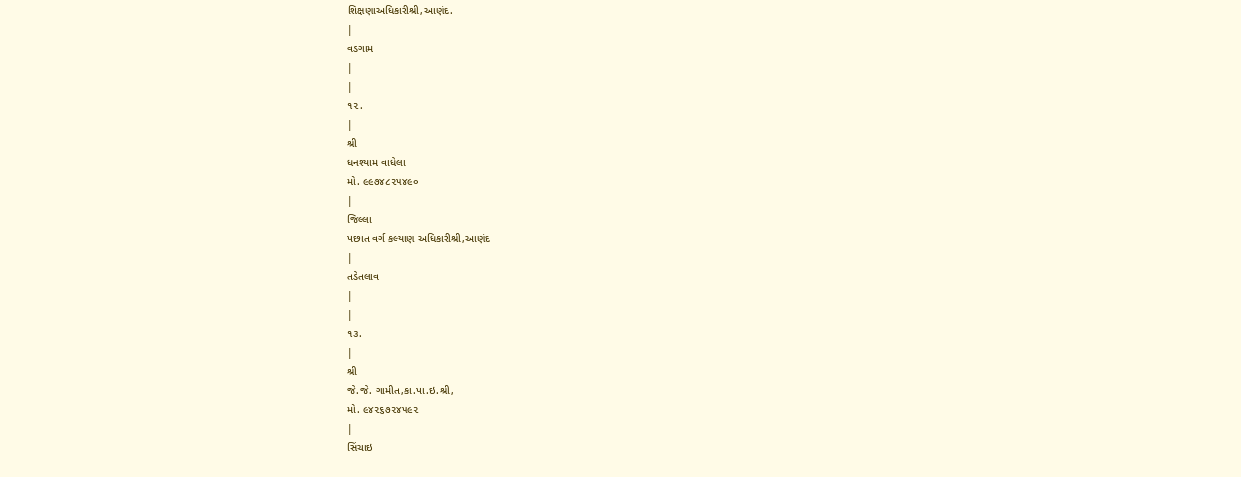શિક્ષણાઅધિકારીશ્રી,આણંદ.
|
વડગામ
|
|
૧૨.
|
શ્રી
ધનશ્યામ વાધેલા
મો. ૯૯૭૪૮૨૫૪૯૦
|
જિલ્લા
પછાત વર્ગ કલ્યાણ અધિકારીશ્રી,આણંદ
|
તડેતલાવ
|
|
૧૩.
|
શ્રી
જે.જે. ગામીત,કા.પા.ઇ.શ્રી,
મો. ૯૪૨૬૭૨૪૫૯૨
|
સિંચાઇ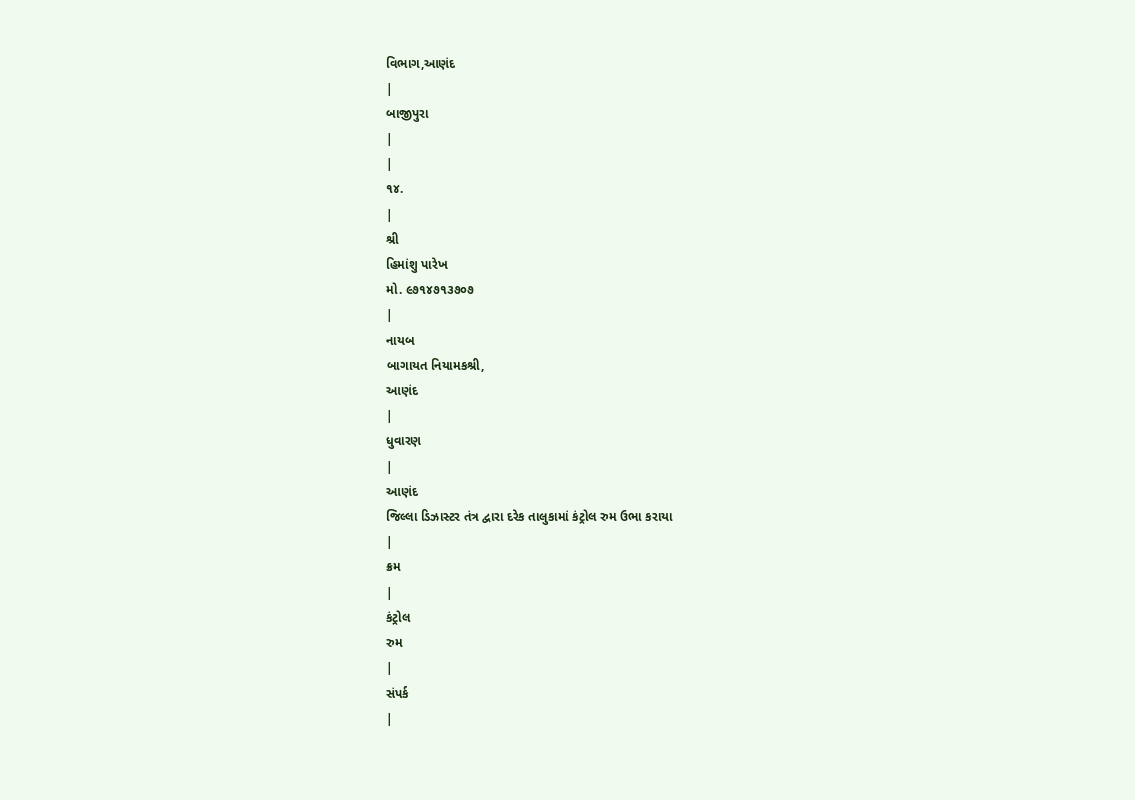વિભાગ,આણંદ
|
બાજીપુરા
|
|
૧૪.
|
શ્રી
હિમાંશુ પારેખ
મો. ૯૭૧૪૭૧૩૭૦૭
|
નાયબ
બાગાયત નિયામકશ્રી,
આણંદ
|
ધુવારણ
|
આણંદ
જિલ્લા ડિઝાસ્ટર તંત્ર દ્વારા દરેક તાલુકામાં કંટ્રોલ રુમ ઉભા કરાયા
|
ક્રમ
|
કંટ્રોલ
રુમ
|
સંપર્ક
|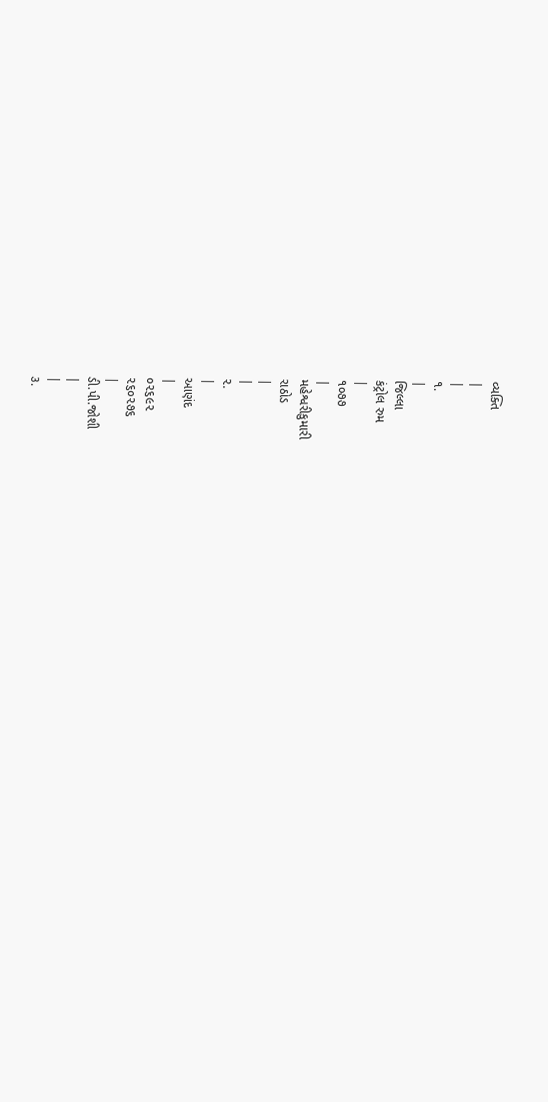વ્યક્તિ
|
|
૧.
|
જિલ્લા
કંટ્રોલ રુમ
|
૧૦૭૭
|
મહેશ્વરીકુમારી
રાઠોડ
|
|
૨.
|
આણંદ
|
૦૨૬૯૨
૨૬૦૨૭૬
|
ડી.પી.જોશી
|
|
૩.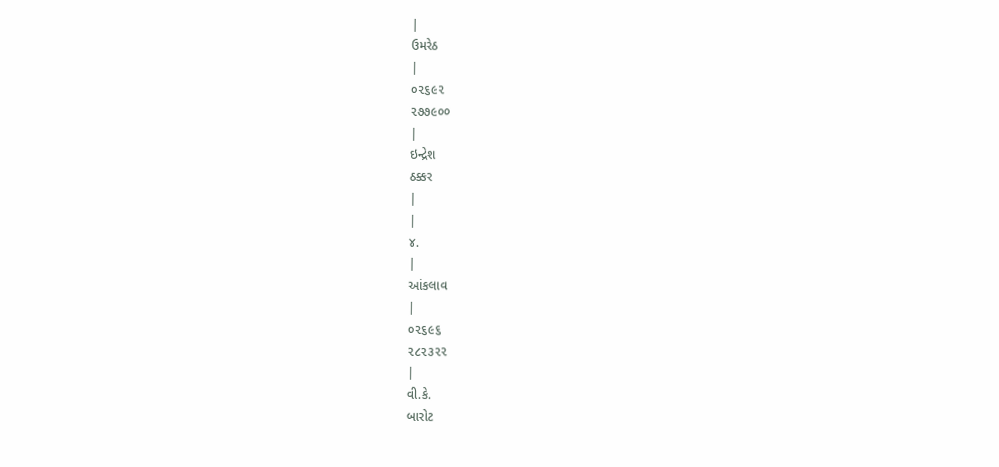|
ઉમરેઠ
|
૦૨૬૯૨
૨૭૭૯૦૦
|
ઇન્દ્રેશ
ઠક્કર
|
|
૪.
|
આંકલાવ
|
૦૨૬૯૬
૨૮૨૩૨૨
|
વી.કે.
બારોટ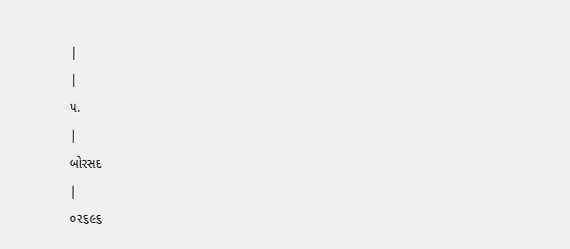|
|
૫.
|
બોરસદ
|
૦૨૬૯૬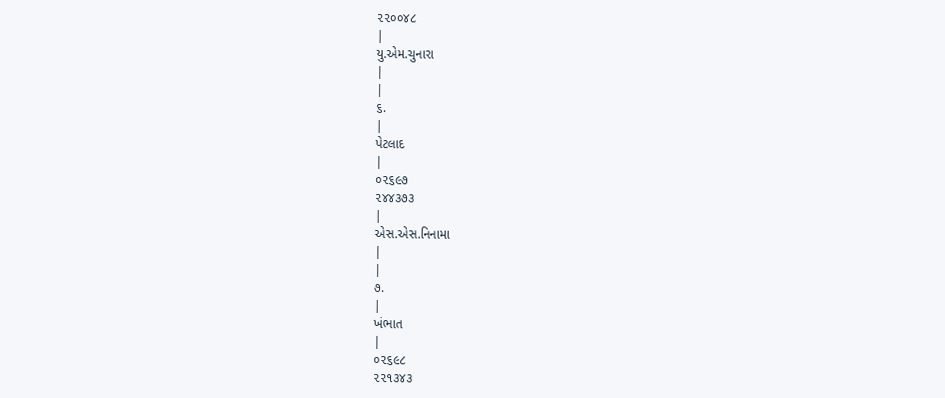૨૨૦૦૪૮
|
યુ.એમ.ચુનારા
|
|
૬.
|
પેટલાદ
|
૦૨૬૯૭
૨૪૪૩૭૩
|
એસ.એસ.નિનામા
|
|
૭.
|
ખંભાત
|
૦૨૬૯૮
૨૨૧૩૪૩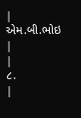|
એમ.બી.ભોઇ
|
|
૮.
|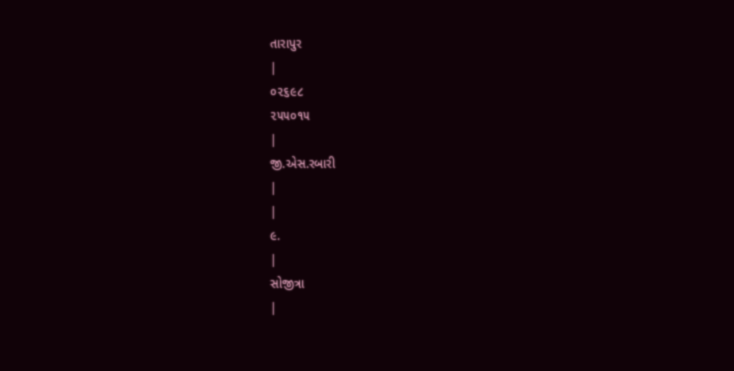તારાપુર
|
૦૨૬૯૮
૨૫૫૦૧૫
|
જી.એસ.રબારી
|
|
૯.
|
સોજીત્રા
|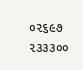૦૨૬૯૭
૨૩૩૩૦૦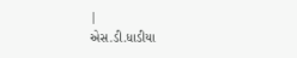|
એસ.ડી.ધાડીયા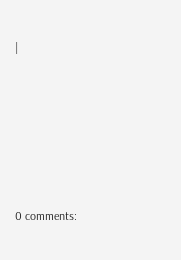|







0 comments: